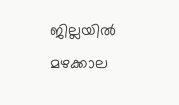ജില്ലയിൽ മഴക്കാല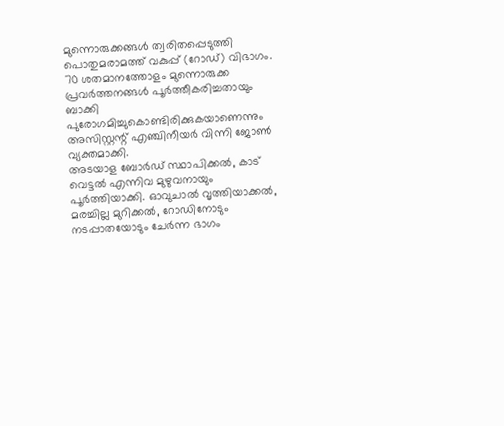മുന്നൊരുക്കങ്ങൾ ത്വരിതപ്പെടുത്തി പൊതുമരാമത്ത് വകുപ്പ് (റോഡ്) വിഭാഗം. 70 ശതമാനത്തോളം മുന്നൊരുക്ക പ്രവർത്തനങ്ങൾ പൂർത്തീകരിച്ചതായും ബാക്കി പുരോഗമിച്ചുകൊണ്ടിരിക്കുകയാണെന്നും അസിസ്റ്റന്റ് എഞ്ചിനീയർ വിന്നി ജോൺ വ്യക്തമാക്കി.
അടയാള ബോർഡ് സ്ഥാപിക്കൽ, കാട് വെട്ടൽ എന്നിവ മുഴുവനായും പൂർത്തിയാക്കി. ഓവുചാൽ വൃത്തിയാക്കൽ, മരച്ചില്ല മുറിക്കൽ, റോഡിനോടും നടപ്പാതയോടും ചേർന്ന ഭാഗം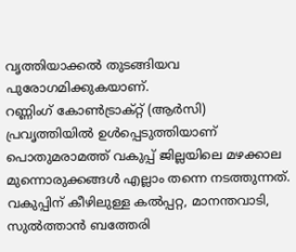വൃത്തിയാക്കൽ തുടങ്ങിയവ പുരോഗമിക്കുകയാണ്.
റണ്ണിംഗ് കോൺട്രാക്റ്റ് (ആർസി) പ്രവൃത്തിയിൽ ഉൾപ്പെടുത്തിയാണ് പൊതുമരാമത്ത് വകുപ്പ് ജില്ലയിലെ മഴക്കാല മുന്നൊരുക്കങ്ങൾ എല്ലാം തന്നെ നടത്തുന്നത്.
വകുപ്പിന് കീഴിലുള്ള കൽപ്പറ്റ, മാനന്തവാടി, സുൽത്താൻ ബത്തേരി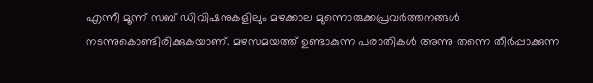എന്നീ മൂന്ന് സബ് ഡിവിഷനുകളിലും മഴക്കാല മുന്നൊരുക്കപ്രവർത്തനങ്ങൾ നടന്നുകൊണ്ടിരിക്കുകയാണ്. മഴസമയത്ത് ഉണ്ടാകുന്ന പരാതികൾ അന്നു തന്നെ തീർപ്പാക്കുന്ന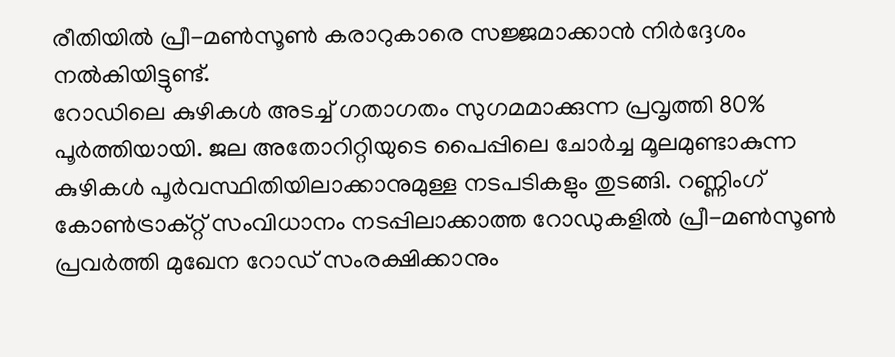രീതിയിൽ പ്രീ-മൺസൂൺ കരാറുകാരെ സജ്ജമാക്കാൻ നിർദ്ദേശം നൽകിയിട്ടുണ്ട്.
റോഡിലെ കുഴികൾ അടച്ച് ഗതാഗതം സുഗമമാക്കുന്ന പ്രവൃത്തി 80% പൂർത്തിയായി. ജല അതോറിറ്റിയുടെ പൈപ്പിലെ ചോർച്ച മൂലമുണ്ടാകുന്ന കുഴികൾ പൂർവസ്ഥിതിയിലാക്കാനുമുള്ള നടപടികളും തുടങ്ങി. റണ്ണിംഗ് കോൺട്രാക്റ്റ് സംവിധാനം നടപ്പിലാക്കാത്ത റോഡുകളിൽ പ്രീ-മൺസൂൺ പ്രവർത്തി മുഖേന റോഡ് സംരക്ഷിക്കാനും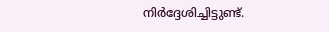നിർദ്ദേശിച്ചിട്ടുണ്ട്.